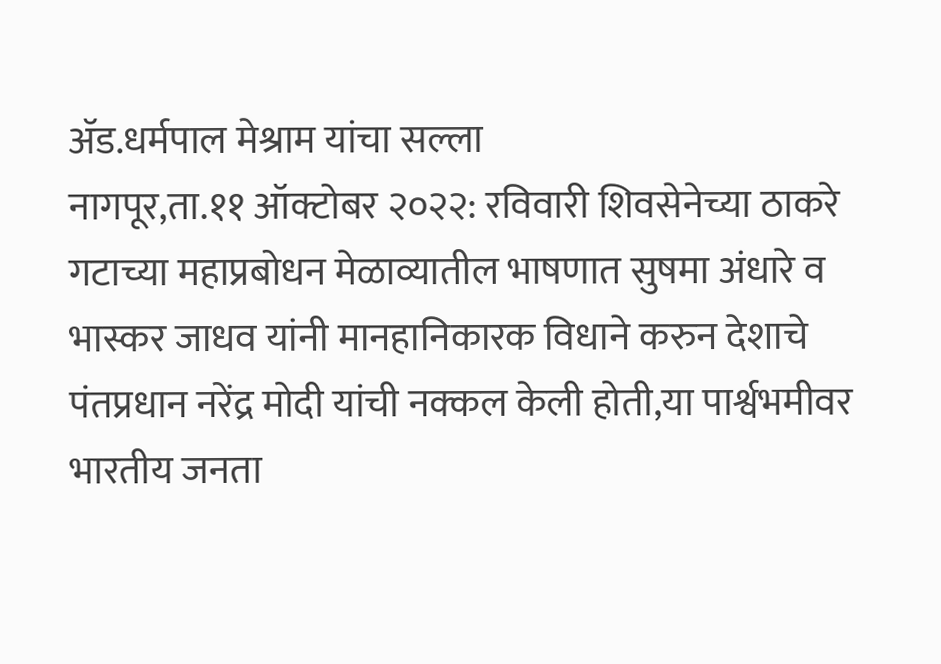ॲड.धर्मपाल मेश्राम यांचा सल्ला
नागपूर,ता.११ ऑक्टोबर २०२२: रविवारी शिवसेनेच्या ठाकरे गटाच्या महाप्रबोधन मेळाव्यातील भाषणात सुषमा अंधारे व भास्कर जाधव यांनी मानहानिकारक विधाने करुन देशाचे पंतप्रधान नरेंद्र मोदी यांची नक्कल केली होती,या पार्श्वभमीवर भारतीय जनता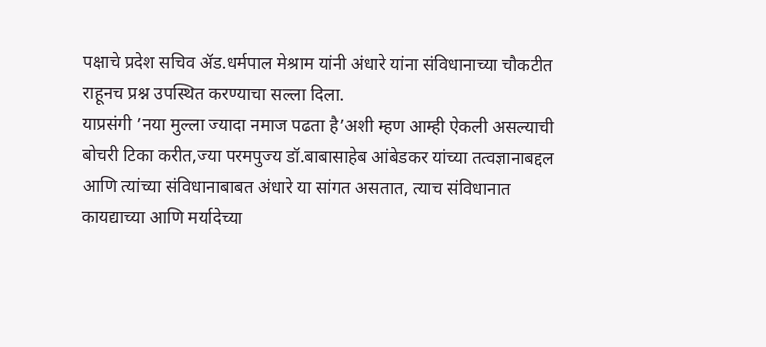पक्षाचे प्रदेश सचिव ॲड.धर्मपाल मेश्राम यांनी अंधारे यांना संविधानाच्या चौकटीत राहूनच प्रश्न उपस्थित करण्याचा सल्ला दिला.
याप्रसंगी ’नया मुल्ला ज्यादा नमाज पढता है’अशी म्हण आम्ही ऐकली असल्याची बोचरी टिका करीत,ज्या परमपुज्य डॉ.बाबासाहेब आंबेडकर यांच्या तत्वज्ञानाबद्दल आणि त्यांच्या संविधानाबाबत अंधारे या सांगत असतात, त्याच संविधानात कायद्याच्या आणि मर्यादेच्या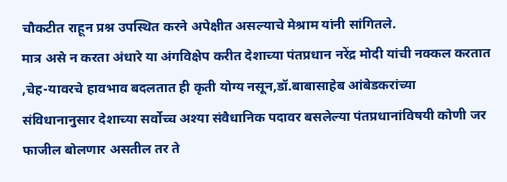चौकटीत राहून प्रश्न उपस्थित करने अपेक्षीत असल्याचे मेश्राम यांनी सांगितले.
मात्र असे न करता अंधारे या अंगविक्षेप करीत देशाच्या पंतप्रधान नरेंद्र मोदी यांची नक्कल करतात ,चेह-यावरचे हावभाव बदलतात ही कृती योग्य नसून,डॉ.बाबासाहेब आंबेडकरांच्या संविधानानुसार देशाच्या सर्वोच्च अश्या संवैधानिक पदावर बसलेल्या पंतप्रधानांविषयी कोणी जर फाजील बोलणार असतील तर ते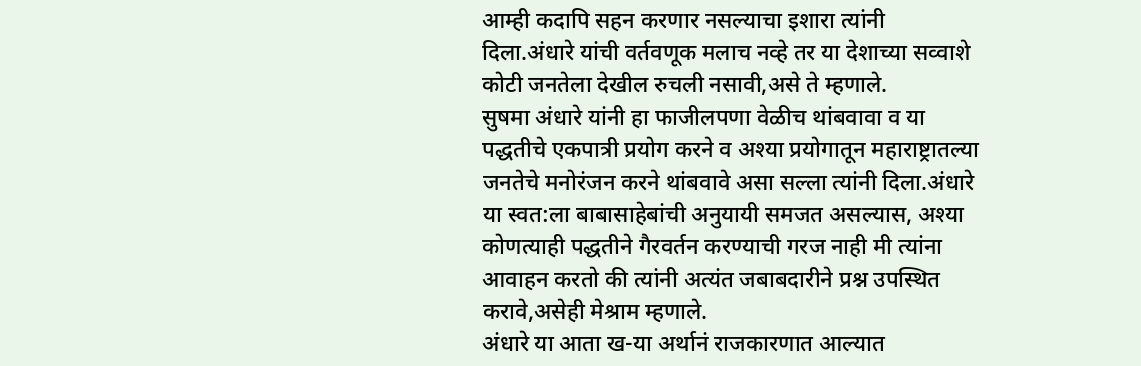आम्ही कदापि सहन करणार नसल्याचा इशारा त्यांनी दिला.अंधारे यांची वर्तवणूक मलाच नव्हे तर या देशाच्या सव्वाशे कोटी जनतेला देखील रुचली नसावी,असे ते म्हणाले.
सुषमा अंधारे यांनी हा फाजीलपणा वेळीच थांबवावा व या पद्धतीचे एकपात्री प्रयोग करने व अश्या प्रयोगातून महाराष्ट्रातल्या जनतेचे मनोरंजन करने थांबवावे असा सल्ला त्यांनी दिला.अंधारे या स्वत:ला बाबासाहेबांची अनुयायी समजत असल्यास, अश्या कोणत्याही पद्धतीने गैरवर्तन करण्याची गरज नाही मी त्यांना आवाहन करतो की त्यांनी अत्यंत जबाबदारीने प्रश्न उपस्थित करावे,असेही मेश्राम म्हणाले.
अंधारे या आता ख-या अर्थानं राजकारणात आल्यात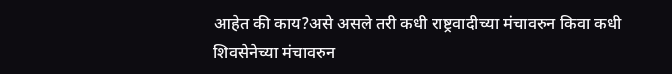आहेत की काय?असे असले तरी कधी राष्ट्रवादीच्या मंचावरुन किवा कधी शिवसेनेच्या मंचावरुन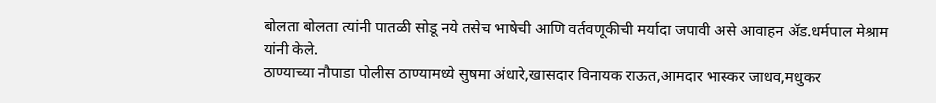बोलता बोलता त्यांनी पातळी सोडू नये तसेच भाषेची आणि वर्तवणूकीची मर्यादा जपावी असे आवाहन ॲड.धर्मपाल मेश्राम यांनी केले.
ठाण्याच्या नौपाडा पोलीस ठाण्यामध्ये सुषमा अंधारे,खासदार विनायक राऊत,आमदार भास्कर जाधव,मधुकर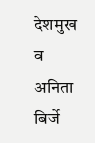देशमुख व अनिता बिर्जे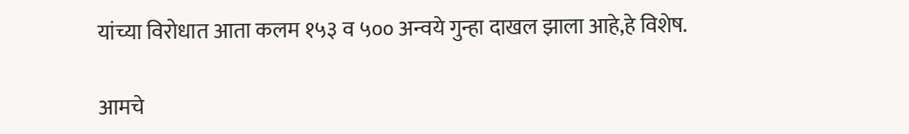यांच्या विरोधात आता कलम १५३ व ५०० अन्वये गुन्हा दाखल झाला आहे,हे विशेष.

आमचे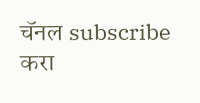चॅनल subscribe करा